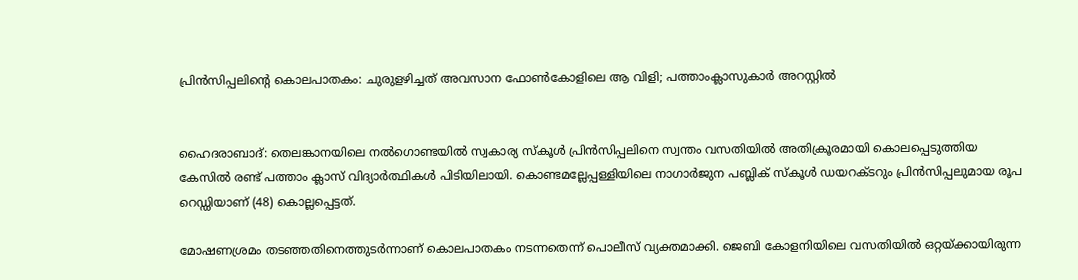പ്രിൻസിപ്പലിന്റെ കൊലപാതകം: ചുരുളഴിച്ചത് അവസാന ഫോൺകോളിലെ ആ വിളി; പത്താംക്ലാസുകാർ അറസ്റ്റിൽ


ഹൈദരാബാദ്: തെലങ്കാനയിലെ നൽഗൊണ്ടയിൽ സ്വകാര്യ സ്കൂൾ പ്രിൻസിപ്പലിനെ സ്വന്തം വസതിയിൽ അതിക്രൂരമായി കൊലപ്പെടുത്തിയ കേസിൽ രണ്ട് പത്താം ക്ലാസ് വിദ്യാർത്ഥികൾ പിടിയിലായി. കൊണ്ടമല്ലേപ്പള്ളിയിലെ നാഗാർജുന പബ്ലിക് സ്കൂൾ ഡയറക്ടറും പ്രിൻസിപ്പലുമായ രൂപ റെഡ്ഡിയാണ് (48) കൊല്ലപ്പെട്ടത്.

മോഷണശ്രമം തടഞ്ഞതിനെത്തുടർന്നാണ് കൊലപാതകം നടന്നതെന്ന് പൊലീസ് വ്യക്തമാക്കി. ജെബി കോളനിയിലെ വസതിയിൽ ഒറ്റയ്ക്കായിരുന്ന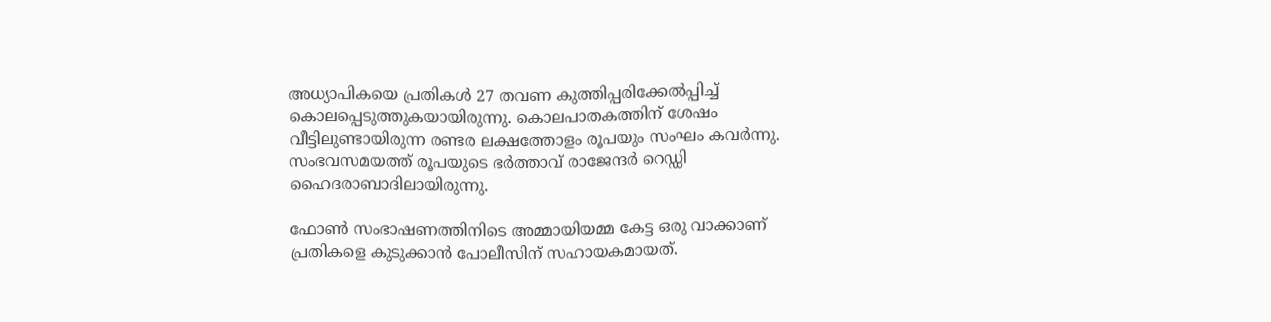അധ്യാപികയെ പ്രതികൾ 27 തവണ കുത്തിപ്പരിക്കേൽപ്പിച്ച് കൊലപ്പെടുത്തുകയായിരുന്നു. കൊലപാതകത്തിന് ശേഷം വീട്ടിലുണ്ടായിരുന്ന രണ്ടര ലക്ഷത്തോളം രൂപയും സംഘം കവർന്നു. സംഭവസമയത്ത് രൂപയുടെ ഭർത്താവ് രാജേന്ദർ റെഡ്ഡി ഹൈദരാബാദിലായിരുന്നു.

ഫോൺ സംഭാഷണത്തിനിടെ അമ്മായിയമ്മ കേട്ട ഒരു വാക്കാണ് പ്രതികളെ കുടുക്കാൻ പോലീസിന് സഹായകമായത്.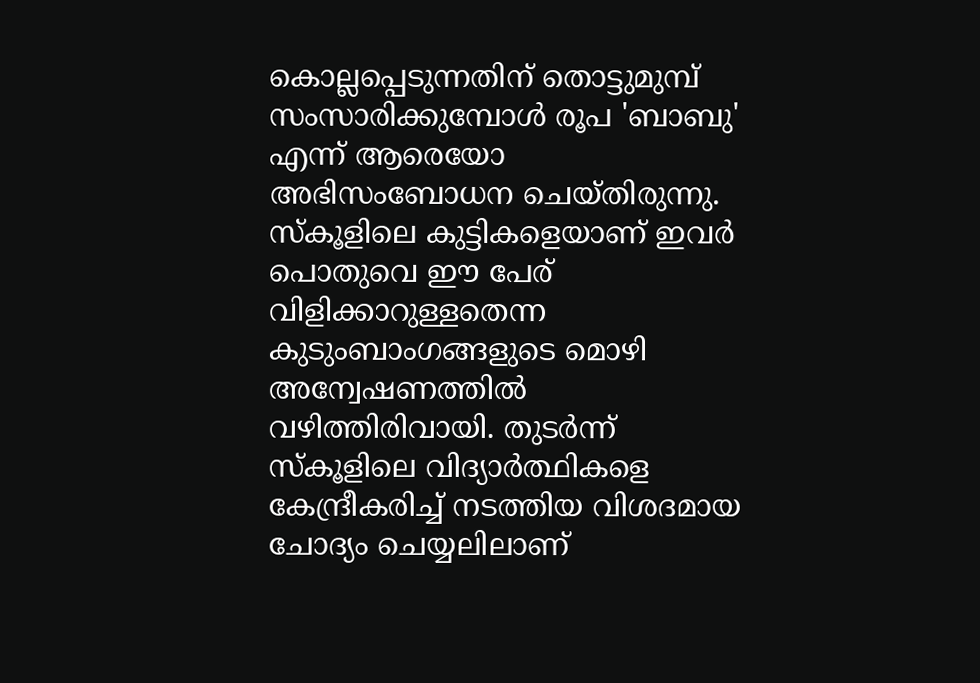കൊല്ലപ്പെടുന്നതിന് തൊട്ടുമുമ്പ് സംസാരിക്കുമ്പോൾ രൂപ 'ബാബു' എന്ന് ആരെയോ അഭിസംബോധന ചെയ്തിരുന്നു. സ്കൂളിലെ കുട്ടികളെയാണ് ഇവർ പൊതുവെ ഈ പേര് വിളിക്കാറുള്ളതെന്ന കുടുംബാംഗങ്ങളുടെ മൊഴി അന്വേഷണത്തിൽ വഴിത്തിരിവായി. തുടർന്ന് സ്കൂളിലെ വിദ്യാർത്ഥികളെ കേന്ദ്രീകരിച്ച് നടത്തിയ വിശദമായ ചോദ്യം ചെയ്യലിലാണ്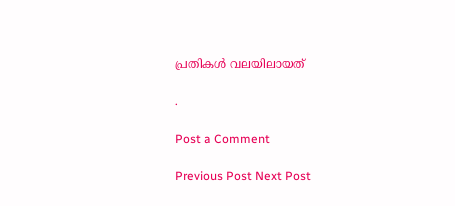പ്രതികൾ വലയിലായത്

.

Post a Comment

Previous Post Next Post